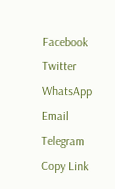Facebook Twitter WhatsApp Email Telegram Copy Link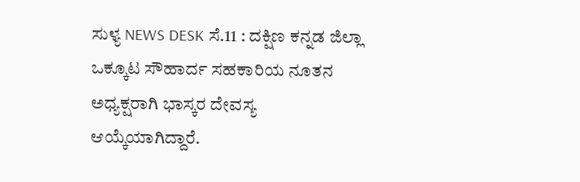ಸುಳ್ಯ NEWS DESK ಸೆ.11 : ದಕ್ಷಿಣ ಕನ್ನಡ ಜಿಲ್ಲಾ ಒಕ್ಕೂಟ ಸೌಹಾರ್ದ ಸಹಕಾರಿಯ ನೂತನ ಅಧ್ಯಕ್ಷರಾಗಿ ಭಾಸ್ಕರ ದೇವಸ್ಯ ಆಯ್ಕೆಯಾಗಿದ್ದಾರೆ.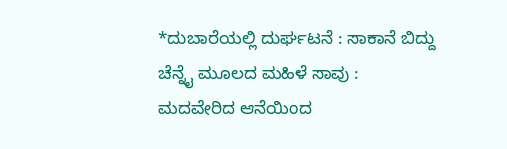*ದುಬಾರೆಯಲ್ಲಿ ದುರ್ಘಟನೆ : ಸಾಕಾನೆ ಬಿದ್ದು ಚೆನ್ನೈ ಮೂಲದ ಮಹಿಳೆ ಸಾವು : ಮದವೇರಿದ ಆನೆಯಿಂದ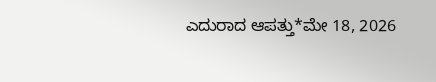ಎದುರಾದ ಆಪತ್ತು*ಮೇ 18, 2026